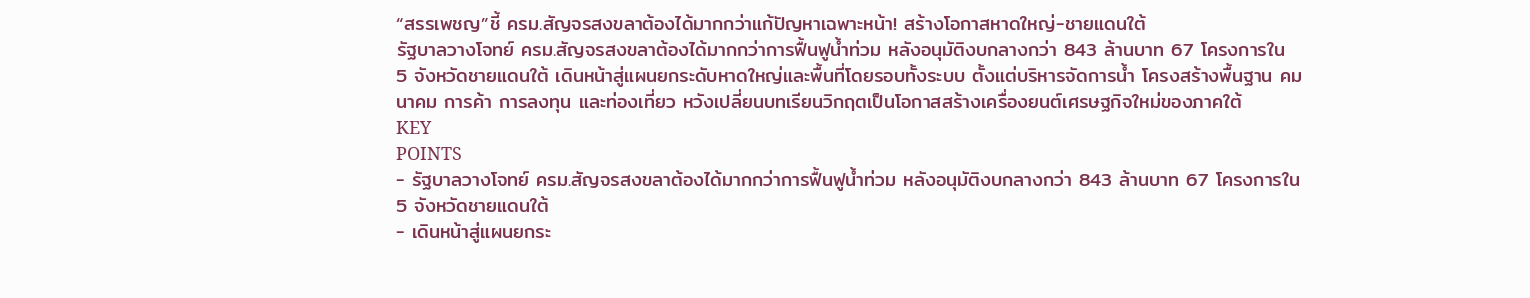“สรรเพชญ”ชี้ ครม.สัญจรสงขลาต้องได้มากกว่าแก้ปัญหาเฉพาะหน้า! สร้างโอกาสหาดใหญ่-ชายแดนใต้
รัฐบาลวางโจทย์ ครม.สัญจรสงขลาต้องได้มากกว่าการฟื้นฟูน้ำท่วม หลังอนุมัติงบกลางกว่า 843 ล้านบาท 67 โครงการใน 5 จังหวัดชายแดนใต้ เดินหน้าสู่แผนยกระดับหาดใหญ่และพื้นที่โดยรอบทั้งระบบ ตั้งแต่บริหารจัดการน้ำ โครงสร้างพื้นฐาน คมนาคม การค้า การลงทุน และท่องเที่ยว หวังเปลี่ยนบทเรียนวิกฤตเป็นโอกาสสร้างเครื่องยนต์เศรษฐกิจใหม่ของภาคใต้
KEY
POINTS
- รัฐบาลวางโจทย์ ครม.สัญจรสงขลาต้องได้มากกว่าการฟื้นฟูน้ำท่วม หลังอนุมัติงบกลางกว่า 843 ล้านบาท 67 โครงการใน 5 จังหวัดชายแดนใต้
- เดินหน้าสู่แผนยกระ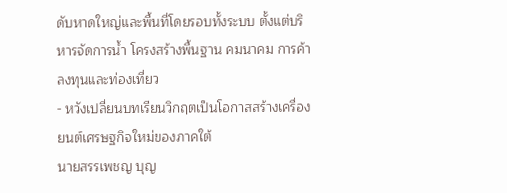ดับหาดใหญ่และพื้นที่โดยรอบทั้งระบบ ตั้งแต่บริหารจัดการน้ำ โครงสร้างพื้นฐาน คมนาคม การค้าลงทุนและท่องเที่ยว
- หวังเปลี่ยนบทเรียนวิกฤตเป็นโอกาสสร้างเครื่องยนต์เศรษฐกิจใหม่ของภาคใต้
นายสรรเพชญ บุญ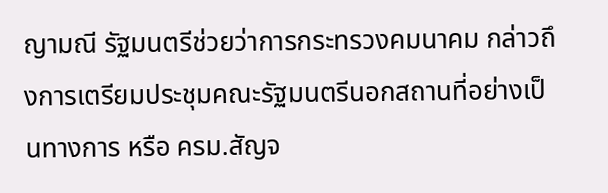ญามณี รัฐมนตรีช่วยว่าการกระทรวงคมนาคม กล่าวถึงการเตรียมประชุมคณะรัฐมนตรีนอกสถานที่อย่างเป็นทางการ หรือ ครม.สัญจ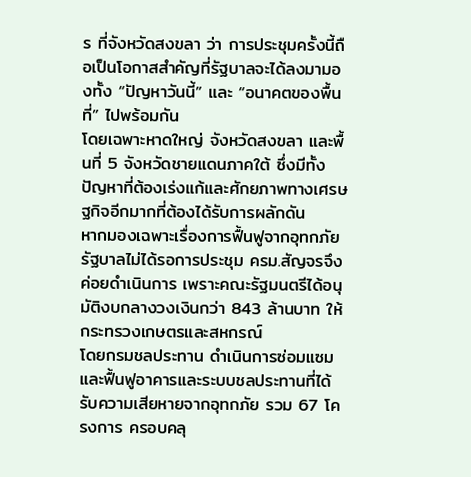ร ที่จังหวัดสงขลา ว่า การประชุมครั้งนี้ถือเป็นโอกาสสำคัญที่รัฐบาลจะได้ลงมามองทั้ง “ปัญหาวันนี้” และ “อนาคตของพื้นที่” ไปพร้อมกัน
โดยเฉพาะหาดใหญ่ จังหวัดสงขลา และพื้นที่ 5 จังหวัดชายแดนภาคใต้ ซึ่งมีทั้งปัญหาที่ต้องเร่งแก้และศักยภาพทางเศรษฐกิจอีกมากที่ต้องได้รับการผลักดัน
หากมองเฉพาะเรื่องการฟื้นฟูจากอุทกภัย รัฐบาลไม่ได้รอการประชุม ครม.สัญจรจึงค่อยดำเนินการ เพราะคณะรัฐมนตรีได้อนุมัติงบกลางวงเงินกว่า 843 ล้านบาท ให้กระทรวงเกษตรและสหกรณ์
โดยกรมชลประทาน ดำเนินการซ่อมแซมและฟื้นฟูอาคารและระบบชลประทานที่ได้รับความเสียหายจากอุทกภัย รวม 67 โครงการ ครอบคลุ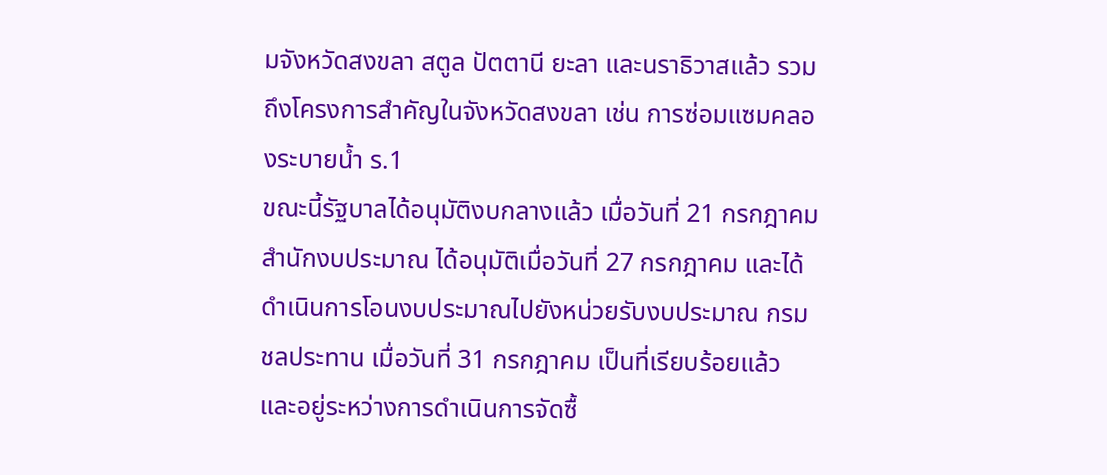มจังหวัดสงขลา สตูล ปัตตานี ยะลา และนราธิวาสแล้ว รวมถึงโครงการสำคัญในจังหวัดสงขลา เช่น การซ่อมแซมคลองระบายน้ำ ร.1
ขณะนี้รัฐบาลได้อนุมัติงบกลางแล้ว เมื่อวันที่ 21 กรกฎาคม สำนักงบประมาณ ได้อนุมัติเมื่อวันที่ 27 กรกฎาคม และได้ดำเนินการโอนงบประมาณไปยังหน่วยรับงบประมาณ กรมชลประทาน เมื่อวันที่ 31 กรกฎาคม เป็นที่เรียบร้อยแล้ว และอยู่ระหว่างการดำเนินการจัดซื้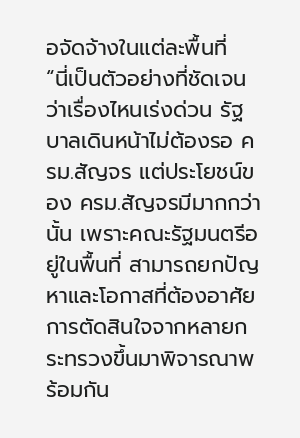อจัดจ้างในแต่ละพื้นที่
“นี่เป็นตัวอย่างที่ชัดเจนว่าเรื่องไหนเร่งด่วน รัฐบาลเดินหน้าไม่ต้องรอ ครม.สัญจร แต่ประโยชน์ของ ครม.สัญจรมีมากกว่านั้น เพราะคณะรัฐมนตรีอยู่ในพื้นที่ สามารถยกปัญหาและโอกาสที่ต้องอาศัยการตัดสินใจจากหลายกระทรวงขึ้นมาพิจารณาพร้อมกัน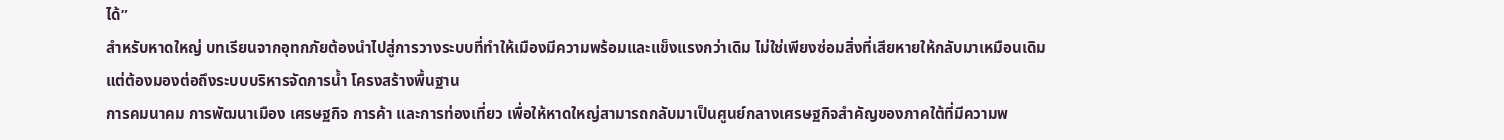ได้”
สำหรับหาดใหญ่ บทเรียนจากอุทกภัยต้องนำไปสู่การวางระบบที่ทำให้เมืองมีความพร้อมและแข็งแรงกว่าเดิม ไม่ใช่เพียงซ่อมสิ่งที่เสียหายให้กลับมาเหมือนเดิม แต่ต้องมองต่อถึงระบบบริหารจัดการน้ำ โครงสร้างพื้นฐาน
การคมนาคม การพัฒนาเมือง เศรษฐกิจ การค้า และการท่องเที่ยว เพื่อให้หาดใหญ่สามารถกลับมาเป็นศูนย์กลางเศรษฐกิจสำคัญของภาคใต้ที่มีความพ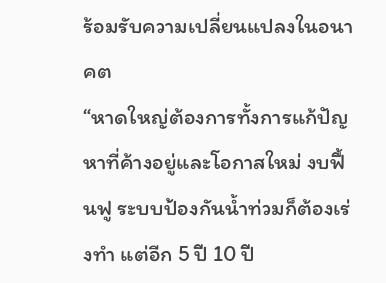ร้อมรับความเปลี่ยนแปลงในอนาคต
“หาดใหญ่ต้องการทั้งการแก้ปัญหาที่ค้างอยู่และโอกาสใหม่ งบฟื้นฟู ระบบป้องกันน้ำท่วมก็ต้องเร่งทำ แต่อีก 5 ปี 10 ปี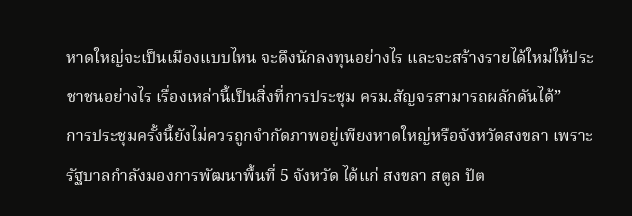หาดใหญ่จะเป็นเมืองแบบไหน จะดึงนักลงทุนอย่างไร และจะสร้างรายได้ใหม่ให้ประชาชนอย่างไร เรื่องเหล่านี้เป็นสิ่งที่การประชุม ครม.สัญจรสามารถผลักดันได้”
การประชุมครั้งนี้ยังไม่ควรถูกจำกัดภาพอยู่เพียงหาดใหญ่หรือจังหวัดสงขลา เพราะรัฐบาลกำลังมองการพัฒนาพื้นที่ 5 จังหวัด ได้แก่ สงขลา สตูล ปัต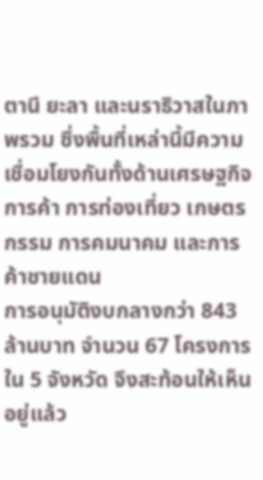ตานี ยะลา และนราธิวาสในภาพรวม ซึ่งพื้นที่เหล่านี้มีความเชื่อมโยงกันทั้งด้านเศรษฐกิจ การค้า การท่องเที่ยว เกษตรกรรม การคมนาคม และการค้าชายแดน
การอนุมัติงบกลางกว่า 843 ล้านบาท จำนวน 67 โครงการใน 5 จังหวัด จึงสะท้อนให้เห็นอยู่แล้ว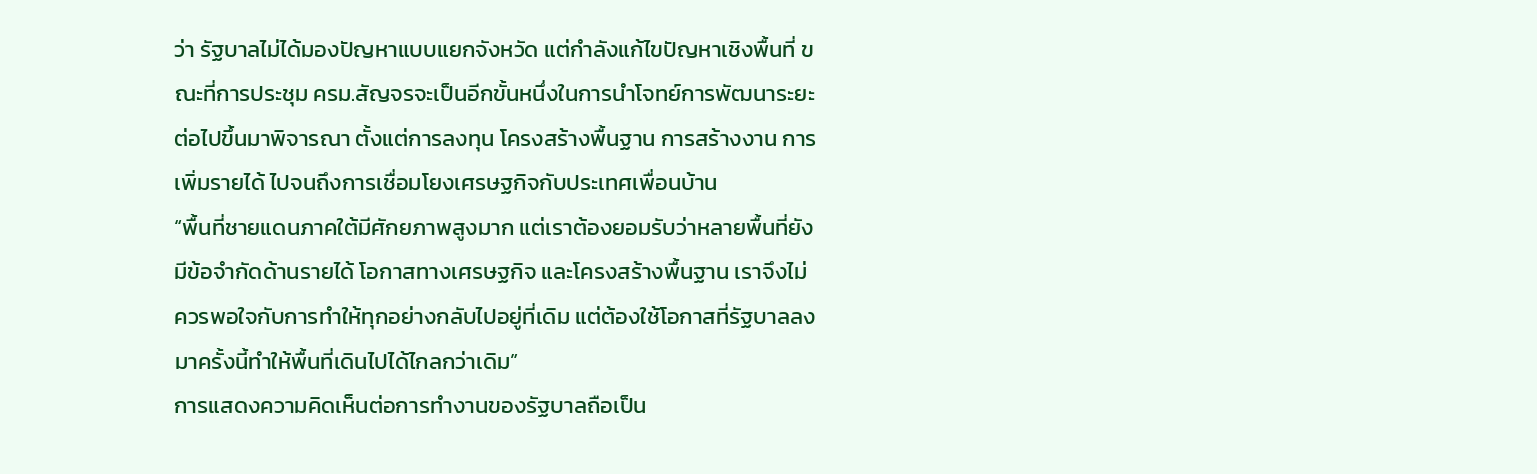ว่า รัฐบาลไม่ได้มองปัญหาแบบแยกจังหวัด แต่กำลังแก้ไขปัญหาเชิงพื้นที่ ขณะที่การประชุม ครม.สัญจรจะเป็นอีกขั้นหนึ่งในการนำโจทย์การพัฒนาระยะต่อไปขึ้นมาพิจารณา ตั้งแต่การลงทุน โครงสร้างพื้นฐาน การสร้างงาน การเพิ่มรายได้ ไปจนถึงการเชื่อมโยงเศรษฐกิจกับประเทศเพื่อนบ้าน
“พื้นที่ชายแดนภาคใต้มีศักยภาพสูงมาก แต่เราต้องยอมรับว่าหลายพื้นที่ยังมีข้อจำกัดด้านรายได้ โอกาสทางเศรษฐกิจ และโครงสร้างพื้นฐาน เราจึงไม่ควรพอใจกับการทำให้ทุกอย่างกลับไปอยู่ที่เดิม แต่ต้องใช้โอกาสที่รัฐบาลลงมาครั้งนี้ทำให้พื้นที่เดินไปได้ไกลกว่าเดิม”
การแสดงความคิดเห็นต่อการทำงานของรัฐบาลถือเป็น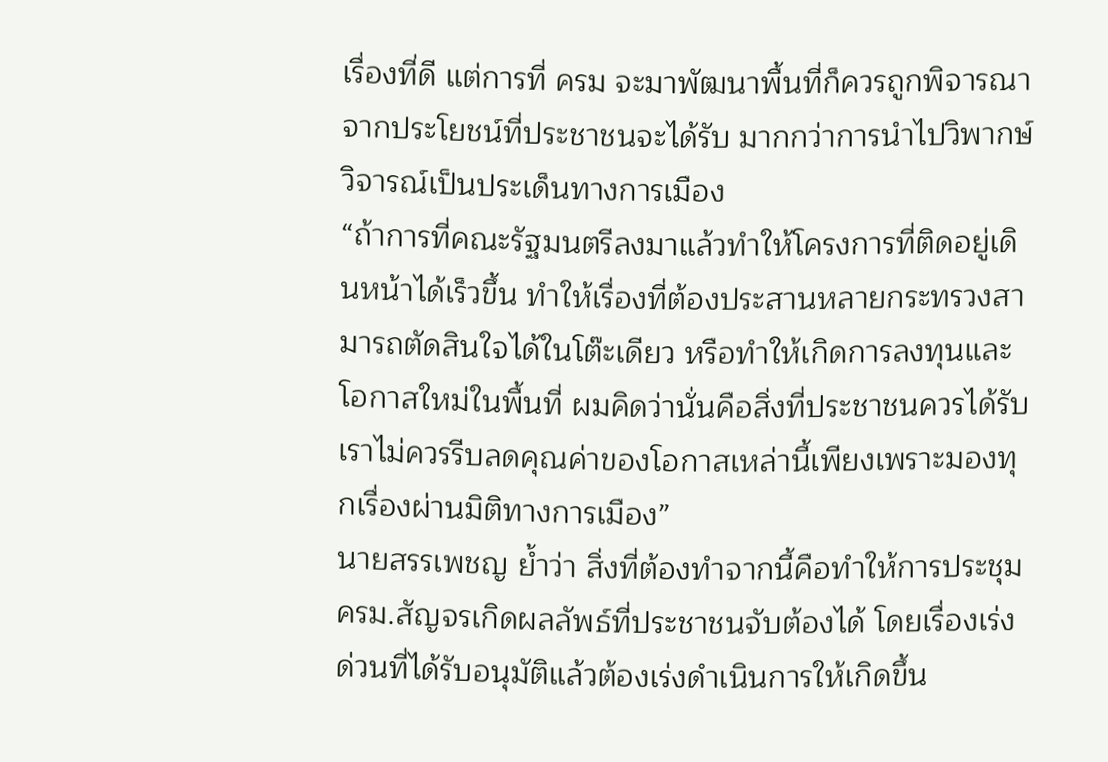เรื่องที่ดี แต่การที่ ครม จะมาพัฒนาพื้นที่ก็ควรถูกพิจารณาจากประโยชน์ที่ประชาชนจะได้รับ มากกว่าการนำไปวิพากษ์วิจารณ์เป็นประเด็นทางการเมือง
“ถ้าการที่คณะรัฐมนตรีลงมาแล้วทำให้โครงการที่ติดอยู่เดินหน้าได้เร็วขึ้น ทำให้เรื่องที่ต้องประสานหลายกระทรวงสามารถตัดสินใจได้ในโต๊ะเดียว หรือทำให้เกิดการลงทุนและโอกาสใหม่ในพื้นที่ ผมคิดว่านั่นคือสิ่งที่ประชาชนควรได้รับ เราไม่ควรรีบลดคุณค่าของโอกาสเหล่านี้เพียงเพราะมองทุกเรื่องผ่านมิติทางการเมือง”
นายสรรเพชญ ย้ำว่า สิ่งที่ต้องทำจากนี้คือทำให้การประชุม ครม.สัญจรเกิดผลลัพธ์ที่ประชาชนจับต้องได้ โดยเรื่องเร่งด่วนที่ได้รับอนุมัติแล้วต้องเร่งดำเนินการให้เกิดขึ้น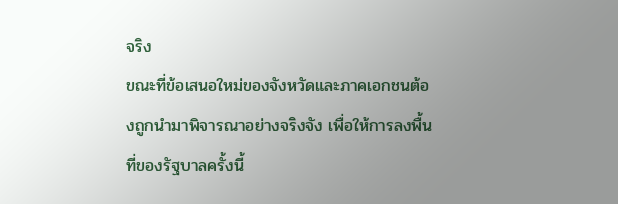จริง
ขณะที่ข้อเสนอใหม่ของจังหวัดและภาคเอกชนต้องถูกนำมาพิจารณาอย่างจริงจัง เพื่อให้การลงพื้นที่ของรัฐบาลครั้งนี้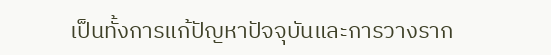เป็นทั้งการแก้ปัญหาปัจจุบันและการวางราก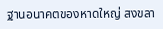ฐานอนาคตของหาดใหญ่ สงขลา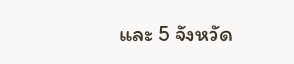และ 5 จังหวัด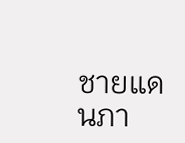ชายแดนภา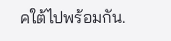คใต้ไปพร้อมกัน.